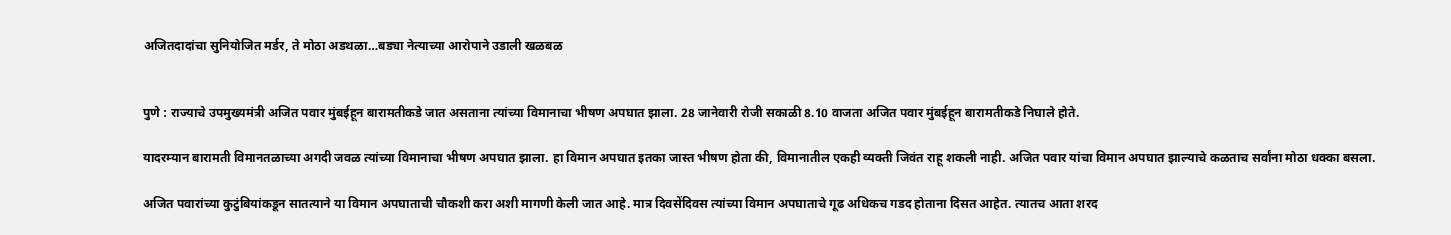अजितदादांचा सुनियोजित मर्डर, ते मोठा अडथळा…बड्या नेत्याच्या आरोपाने उडाली खळबळ


पुणे : राज्याचे उपमुख्यमंत्री अजित पवार मुंबईहून बारामतीकडे जात असताना त्यांच्या विमानाचा भीषण अपघात झाला. 28 जानेवारी रोजी सकाळी 8.10 वाजता अजित पवार मुंबईहून बारामतीकडे निघाले होते.

यादरम्यान बारामती विमानतळाच्या अगदी जवळ त्यांच्या विमानाचा भीषण अपघात झाला. हा विमान अपघात इतका जास्त भीषण होता की, विमानातील एकही व्यक्ती जिवंत राहू शकली नाही. अजित पवार यांचा विमान अपघात झाल्याचे कळताच सर्वांना मोठा धक्का बसला.

अजित पवारांच्या कुटुंबियांकडून सातत्याने या विमान अपघाताची चौकशी करा अशी मागणी केली जात आहे. मात्र दिवसेंदिवस त्यांच्या विमान अपघाताचे गूढ अधिकच गडद होताना दिसत आहेत. त्यातच आता शरद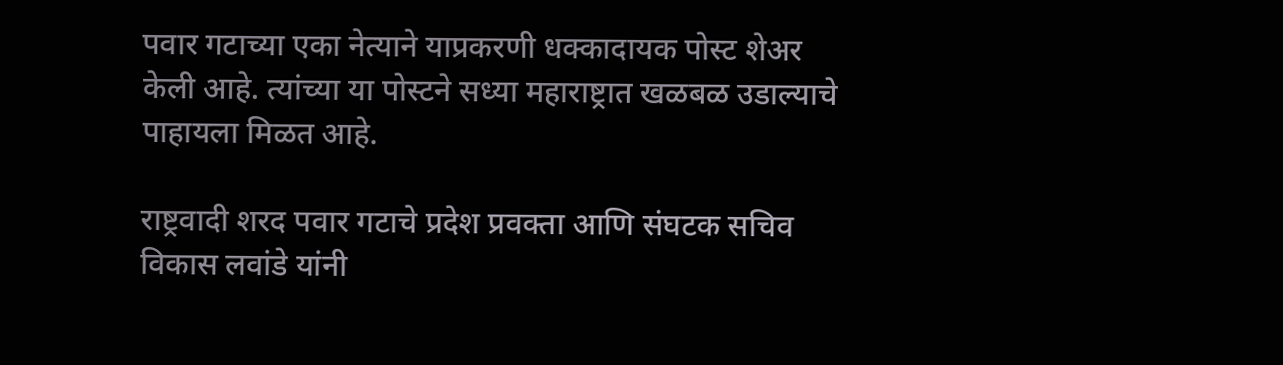पवार गटाच्या एका नेत्याने याप्रकरणी धक्कादायक पोस्ट शेअर केली आहे. त्यांच्या या पोस्टने सध्या महाराष्ट्रात खळबळ उडाल्याचे पाहायला मिळत आहे.

राष्ट्रवादी शरद पवार गटाचे प्रदेश प्रवक्ता आणि संघटक सचिव विकास लवांडे यांनी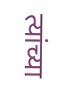त्यांच्या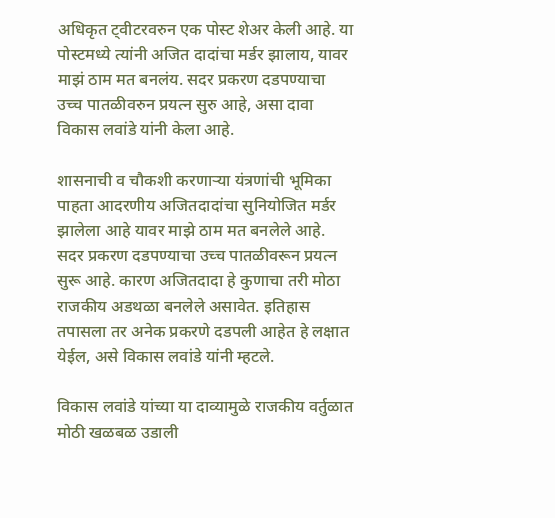अधिकृत ट्वीटरवरुन एक पोस्ट शेअर केली आहे. या पोस्टमध्ये त्यांनी अजित दादांचा मर्डर झालाय, यावर माझं ठाम मत बनलंय. सदर प्रकरण दडपण्याचा उच्च पातळीवरुन प्रयत्न सुरु आहे, असा दावा विकास लवांडे यांनी केला आहे.

शासनाची व चौकशी करणाऱ्या यंत्रणांची भूमिका पाहता आदरणीय अजितदादांचा सुनियोजित मर्डर झालेला आहे यावर माझे ठाम मत बनलेले आहे. सदर प्रकरण दडपण्याचा उच्च पातळीवरून प्रयत्न सुरू आहे. कारण अजितदादा हे कुणाचा तरी मोठा राजकीय अडथळा बनलेले असावेत. इतिहास तपासला तर अनेक प्रकरणे दडपली आहेत हे लक्षात येईल, असे विकास लवांडे यांनी म्हटले.

विकास लवांडे यांच्या या दाव्यामुळे राजकीय वर्तुळात मोठी खळबळ उडाली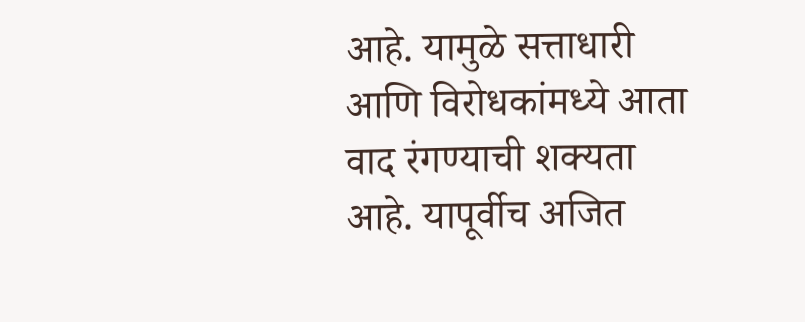आहे. यामुळे सत्ताधारी आणि विरोधकांमध्ये आता वाद रंगण्याची शक्यता आहे. यापूर्वीच अजित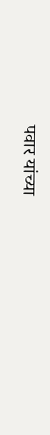पवार यांच्या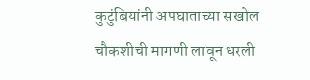कुटुंबियांनी अपघाताच्या सखोल चौकशीची मागणी लावून धरली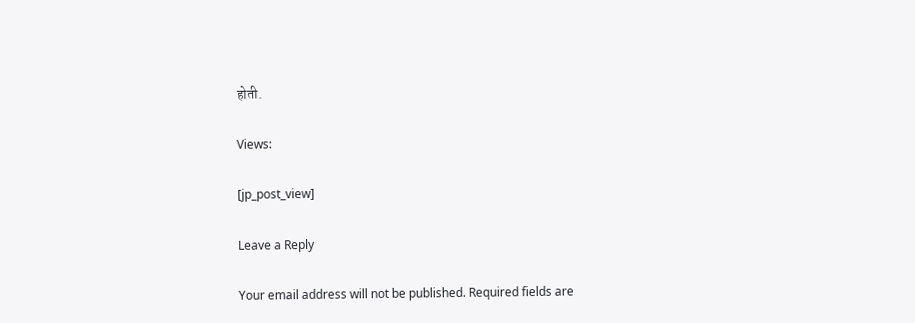होती.

Views:

[jp_post_view]

Leave a Reply

Your email address will not be published. Required fields are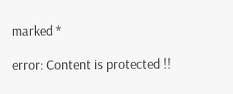marked *

error: Content is protected !!